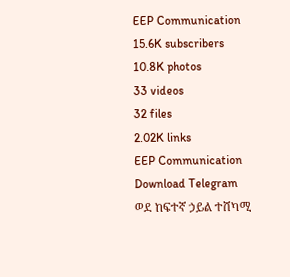EEP Communication
15.6K subscribers
10.8K photos
33 videos
32 files
2.02K links
EEP Communication
Download Telegram
ወደ ከፍተኛ ኃይል ተሸካሚ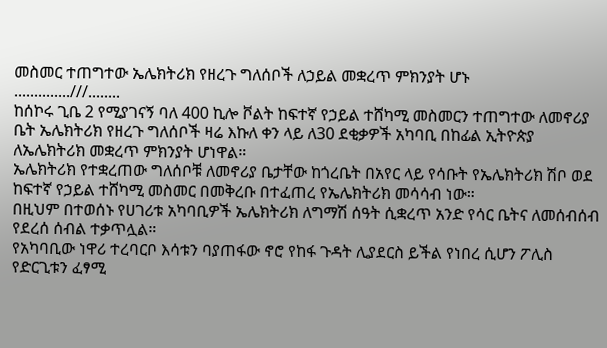መስመር ተጠግተው ኤሌክትሪክ የዘረጉ ግለሰቦች ለኃይል መቋረጥ ምክንያት ሆኑ
..............///........
ከሰኮሩ ጊቤ 2 የሚያገናኝ ባለ 400 ኪሎ ቮልት ከፍተኛ የኃይል ተሸካሚ መስመርን ተጠግተው ለመኖሪያ ቤት ኤሌክትሪክ የዘረጉ ግለሰቦች ዛሬ እኩለ ቀን ላይ ለ30 ደቂቃዎች አካባቢ በከፊል ኢትዮጵያ ለኤሌክትሪክ መቋረጥ ምክንያት ሆነዋል።
ኤሌክትሪክ የተቋረጠው ግለሰቦቹ ለመኖሪያ ቤታቸው ከጎረቤት በአየር ላይ የሳቡት የኤሌክትሪክ ሽቦ ወደ ከፍተኛ የኃይል ተሸካሚ መስመር በመቅረቡ በተፈጠረ የኤሌክትሪክ መሳሳብ ነው።
በዚህም በተወሰኑ የሀገሪቱ አካባቢዎች ኤሌክትሪክ ለግማሽ ሰዓት ሲቋረጥ አንድ የሳር ቤትና ለመሰብሰብ የደረሰ ሰብል ተቃጥሏል።
የአካባቢው ነዋሪ ተረባርቦ እሳቱን ባያጠፋው ኖሮ የከፋ ጉዳት ሊያደርስ ይችል የነበረ ሲሆን ፖሊስ የድርጊቱን ፈፃሚ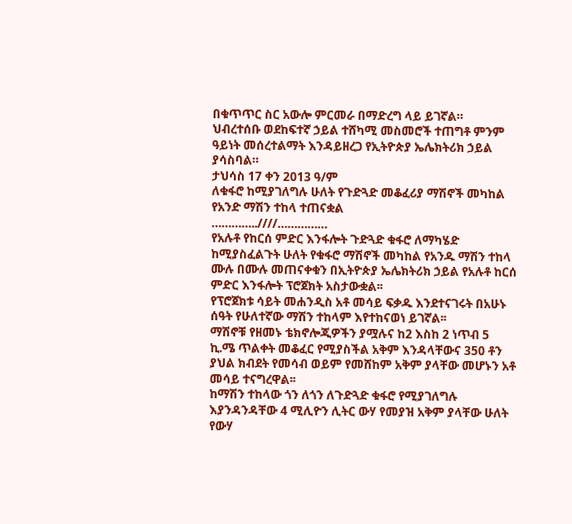በቁጥጥር ስር አውሎ ምርመራ በማድረግ ላይ ይገኛል።
ህብረተሰቡ ወደከፍተኛ ኃይል ተሸካሚ መስመሮች ተጠግቶ ምንም ዓይነት መሰረተልማት እንዳይዘረጋ የኢትዮጵያ ኤሌክትሪክ ኃይል ያሳስባል።
ታህሳስ 17 ቀን 2013 ዓ/ም
ለቁፋሮ ከሚያገለግሉ ሁለት የጉድጓድ መቆፈሪያ ማሽኖች መካከል የአንድ ማሽን ተከላ ተጠናቋል
…………..////……………
የአሉቶ የከርሰ ምድር እንፋሎት ጉድጓድ ቁፋሮ ለማካሄድ ከሚያስፈልጉት ሁለት የቁፋሮ ማሽኖች መካከል የአንዱ ማሽን ተከላ ሙሉ በሙሉ መጠናቀቁን በኢትዮጵያ ኤሌክትሪክ ኃይል የአሉቶ ከርሰ ምድር እንፋሎት ፕሮጀክት አስታውቋል፡፡
የፕሮጀክቱ ሳይት መሐንዲስ አቶ መሳይ ፍቃዱ እንደተናገሩት በአሁኑ ሰዓት የሁለተኛው ማሽን ተከላም እየተከናወነ ይገኛል፡፡
ማሽኖቹ የዘመኑ ቴክኖሎጂዎችን ያሟሉና ከ2 እስከ 2 ነጥብ 5 ኪ.ሜ ጥልቀት መቆፈር የሚያስችል አቅም እንዳላቸውና 350 ቶን ያህል ክብደት የመሳብ ወይም የመሸከም አቅም ያላቸው መሆኑን አቶ መሳይ ተናግረዋል፡፡
ከማሽን ተከላው ጎን ለጎን ለጉድጓድ ቁፋሮ የሚያገለግሉ እያንዳንዳቸው 4 ሚሊዮን ሊትር ውሃ የመያዝ አቅም ያላቸው ሁለት የውሃ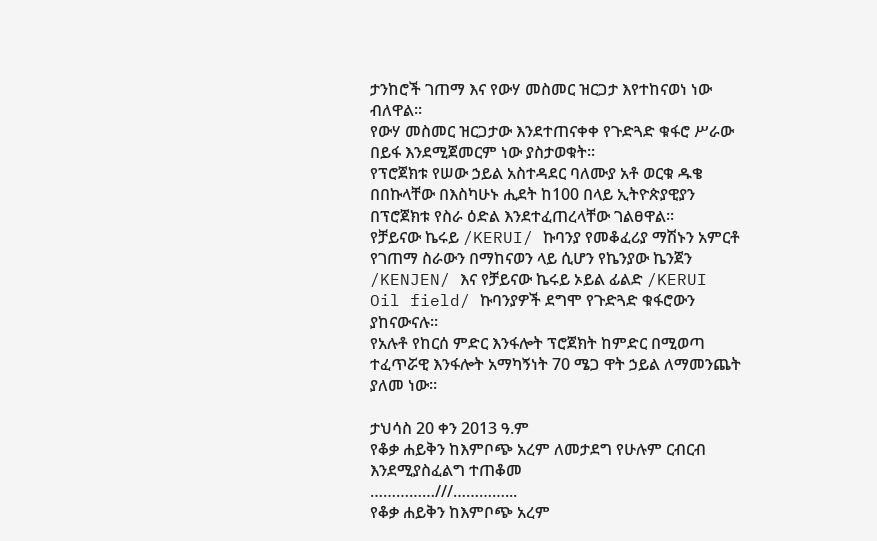ታንከሮች ገጠማ እና የውሃ መስመር ዝርጋታ እየተከናወነ ነው ብለዋል፡፡
የውሃ መስመር ዝርጋታው እንደተጠናቀቀ የጉድጓድ ቁፋሮ ሥራው በይፋ እንደሚጀመርም ነው ያስታወቁት፡፡
የፕሮጀክቱ የሠው ኃይል አስተዳደር ባለሙያ አቶ ወርቁ ዱቄ በበኩላቸው በእስካሁኑ ሒደት ከ100 በላይ ኢትዮጵያዊያን በፕሮጀክቱ የስራ ዕድል እንደተፈጠረላቸው ገልፀዋል፡፡
የቻይናው ኬሩይ /KERUI/ ኩባንያ የመቆፈሪያ ማሽኑን አምርቶ የገጠማ ስራውን በማከናወን ላይ ሲሆን የኬንያው ኬንጀን /KENJEN/ እና የቻይናው ኬሩይ ኦይል ፊልድ /KERUI Oil field/ ኩባንያዎች ደግሞ የጉድጓድ ቁፋሮውን ያከናውናሉ፡፡
የአሉቶ የከርሰ ምድር እንፋሎት ፕሮጀክት ከምድር በሚወጣ ተፈጥሯዊ እንፋሎት አማካኝነት 70 ሜጋ ዋት ኃይል ለማመንጨት ያለመ ነው፡፡

ታህሳስ 20 ቀን 2013 ዓ.ም
የቆቃ ሐይቅን ከእምቦጭ አረም ለመታደግ የሁሉም ርብርብ እንደሚያስፈልግ ተጠቆመ
……………///…………...
የቆቃ ሐይቅን ከእምቦጭ አረም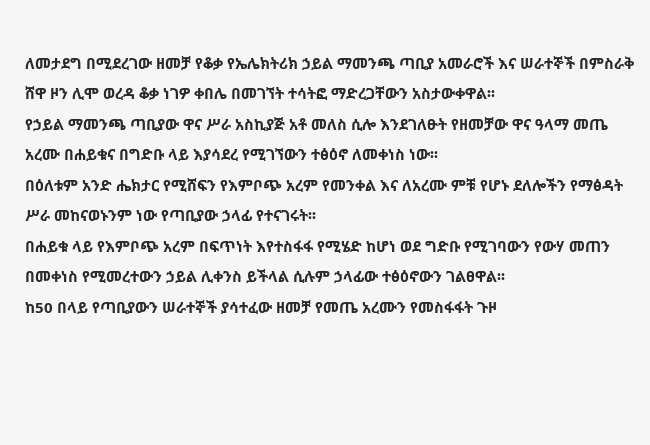ለመታደግ በሚደረገው ዘመቻ የቆቃ የኤሌክትሪክ ኃይል ማመንጫ ጣቢያ አመራሮች እና ሠራተኞች በምስራቅ ሸዋ ዞን ሊሞ ወረዳ ቆቃ ነገዎ ቀበሌ በመገኘት ተሳትፎ ማድረጋቸውን አስታውቀዋል፡፡
የኃይል ማመንጫ ጣቢያው ዋና ሥራ አስኪያጅ አቶ መለስ ሲሎ እንደገለፁት የዘመቻው ዋና ዓላማ መጤ አረሙ በሐይቁና በግድቡ ላይ እያሳደረ የሚገኘውን ተፅዕኖ ለመቀነስ ነው፡፡
በዕለቱም አንድ ሔክታር የሚሸፍን የእምቦጭ አረም የመንቀል እና ለአረሙ ምቹ የሆኑ ደለሎችን የማፅዳት ሥራ መከናወኑንም ነው የጣቢያው ኃላፊ የተናገሩት፡፡
በሐይቁ ላይ የእምቦጭ አረም በፍጥነት እየተስፋፋ የሚሄድ ከሆነ ወደ ግድቡ የሚገባውን የውሃ መጠን በመቀነስ የሚመረተውን ኃይል ሊቀንስ ይችላል ሲሉም ኃላፊው ተፅዕኖውን ገልፀዋል፡፡
ከ50 በላይ የጣቢያውን ሠራተኞች ያሳተፈው ዘመቻ የመጤ አረሙን የመስፋፋት ጉዞ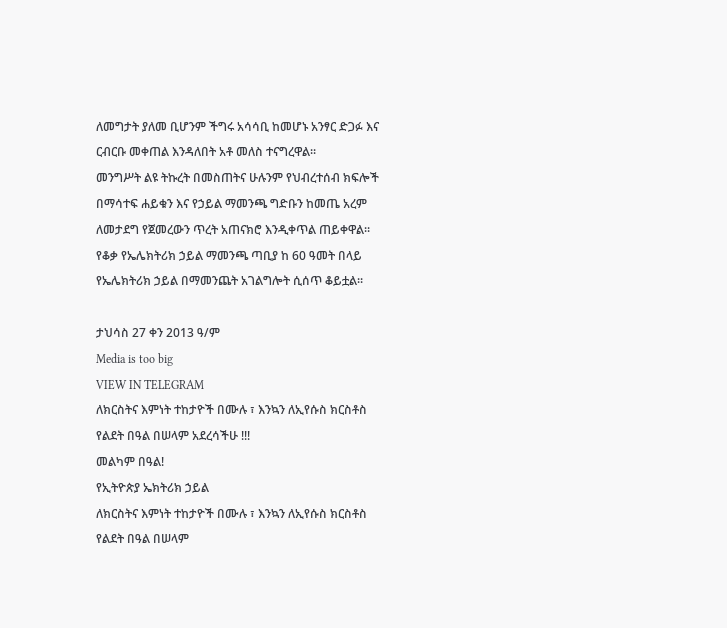ለመግታት ያለመ ቢሆንም ችግሩ አሳሳቢ ከመሆኑ አንፃር ድጋፉ እና ርብርቡ መቀጠል እንዳለበት አቶ መለስ ተናግረዋል፡፡
መንግሥት ልዩ ትኩረት በመስጠትና ሁሉንም የህብረተሰብ ክፍሎች በማሳተፍ ሐይቁን እና የኃይል ማመንጫ ግድቡን ከመጤ አረም ለመታደግ የጀመረውን ጥረት አጠናክሮ እንዲቀጥል ጠይቀዋል፡፡
የቆቃ የኤሌክትሪክ ኃይል ማመንጫ ጣቢያ ከ 60 ዓመት በላይ የኤሌክትሪክ ኃይል በማመንጨት አገልግሎት ሲሰጥ ቆይቷል፡፡

ታህሳስ 27 ቀን 2013 ዓ/ም
Media is too big
VIEW IN TELEGRAM
ለክርስትና እምነት ተከታዮች በሙሉ ፣ እንኳን ለኢየሱስ ክርስቶስ የልደት በዓል በሠላም አደረሳችሁ !!!
መልካም በዓል!
የኢትዮጵያ ኤክትሪክ ኃይል
ለክርስትና እምነት ተከታዮች በሙሉ ፣ እንኳን ለኢየሱስ ክርስቶስ የልደት በዓል በሠላም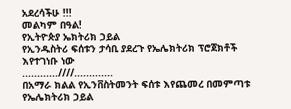አደረሳችሁ !!!
መልካም በዓል!
የኢትዮጵያ ኤክትሪክ ኃይል
የኢንዱስትሪ ፍሰቱን ታሳቢ ያደረጉ የኤሌክትሪክ ፕሮጀክቶች እየተገነቡ ነው
............////.............
በአማራ ክልል የኢንቨስትመንት ፍሰቱ እየጨመረ በመምጣቱ የኤሌክትሪክ ኃይል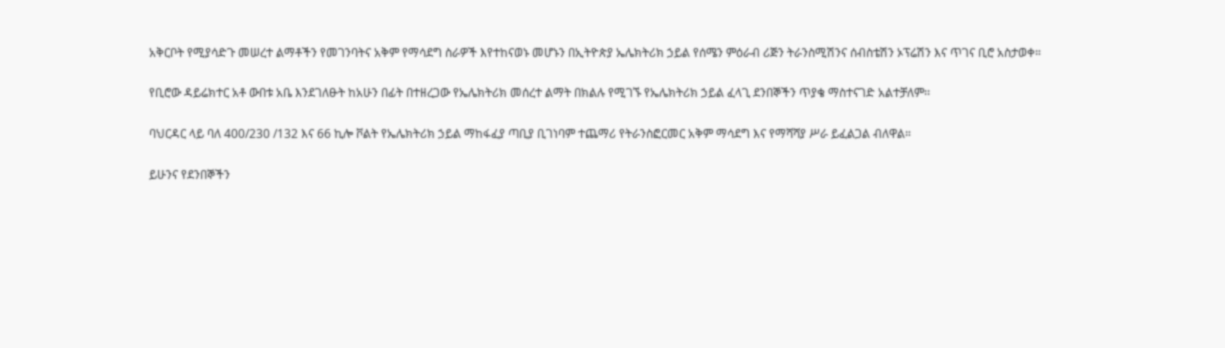አቅርቦት የሚያሳድጉ መሠረተ ልማቶችን የመገንባትና አቅም የማሳደግ ስራዎች እየተከናወኑ መሆኑን በኢትዮጵያ ኤሌክትሪክ ኃይል የሰሜን ምዕራብ ሪጅን ትራንስሚሽንና ሰብስቴሽን ኦፕሬሽን እና ጥገና ቢሮ አስታወቀ።

የቢሮው ዳይሬክተር አቶ ውበቱ አቤ እንደገለፁት ከአሁን በፊት በተዘረጋው የኤሌክትሪክ መሰረተ ልማት በክልሉ የሚገኙ የኤሌክትሪክ ኃይል ፈላጊ ደንበኞችን ጥያቄ ማስተናገድ አልተቻለም፡፡

ባህርዳር ላይ ባለ 400/230 /132 እና 66 ኪሎ ቮልት የኤሌክትሪክ ኃይል ማከፋፈያ ጣቢያ ቢገነባም ተጨማሪ የትራንስፎርመር አቅም ማሳደግ እና የማሻሻያ ሥራ ይፈልጋል ብለዋል።

ይሁንና የደንበኞችን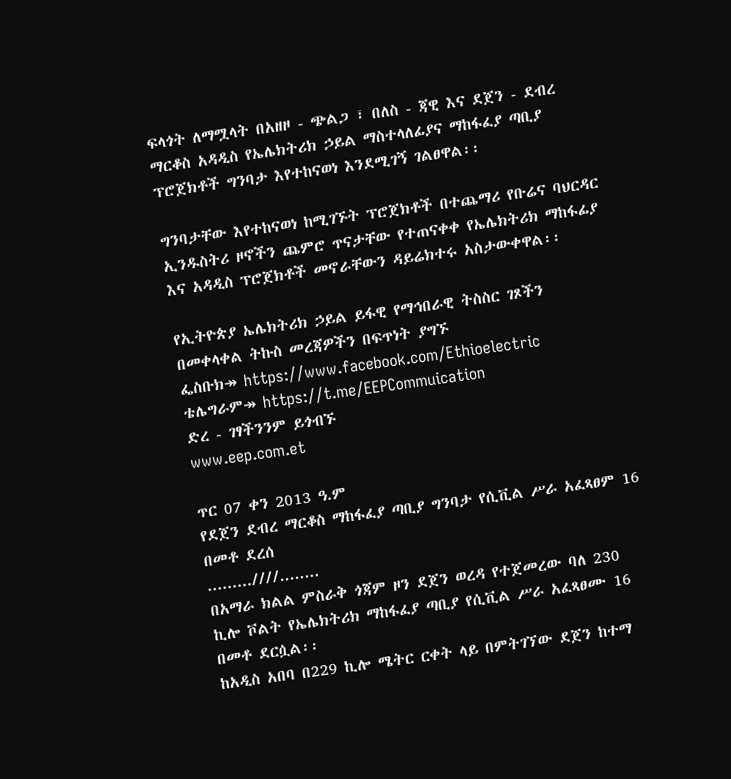ፍላጎት ለማሟላት በአዘዞ - ጭልጋ ፣ በለስ - ጃዊ እና ደጀን - ደብረ ማርቆስ አዳዲስ የኤሌክትሪክ ኃይል ማስተላለፊያና ማከፋፈያ ጣቢያ ፕሮጀክቶች ግንባታ እየተከናወነ እንደሚገኝ ገልፀዋል፡፡

ግንባታቸው እየተከናወነ ከሚገኙት ፕሮጀክቶች በተጨማሪ የቡሬና ባህርዳር ኢንዱስትሪ ዞኖችን ጨምሮ ጥናታቸው የተጠናቀቀ የኤሌክትሪክ ማከፋፊያ እና አዳዲስ ፕሮጀክቶች መኖራቸውን ዳይሬክተሩ አስታውቀዋል፡፡

የኢትዮጵያ ኤሌክትሪክ ኃይል ይፋዊ የማኅበራዊ ትስስር ገጾችን በመቀላቀል ትኩስ መረጃዎችን በፍጥነት ያግኙ
ፌስቡክ↠ https://www.facebook.com/Ethioelectric
ቴሌግራም↠ https://t.me/EEPCommuication
ድረ - ገፃችንንም ይጎብኙ
www.eep.com.et

ጥር 07 ቀን 2013 ዓ.ም
የደጀን ደብረ ማርቆስ ማከፋፈያ ጣቢያ ግንባታ የሲቪል ሥራ አፈጻፀም 16 በመቶ ደረሰ
.........////........
በአማራ ክልል ምስራቅ ጎጃም ዞን ደጀን ወረዳ የተጀመረው ባለ 230 ኪሎ ቮልት የኤሌክትሪክ ማከፋፈያ ጣቢያ የሲቪል ሥራ አፈጻፀሙ 16 በመቶ ደርሷል፡፡
ከአዲስ አበባ በ229 ኪሎ ሜትር ርቀት ላይ በምትገኘው ደጀን ከተማ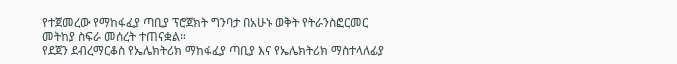የተጀመረው የማከፋፈያ ጣቢያ ፕሮጀክት ግንባታ በአሁኑ ወቅት የትራንስፎርመር መትከያ ስፍራ መሰረት ተጠናቋል።
የደጀን ደብረማርቆስ የኤሌክትሪክ ማከፋፈያ ጣቢያ እና የኤሌክትሪክ ማስተላለፊያ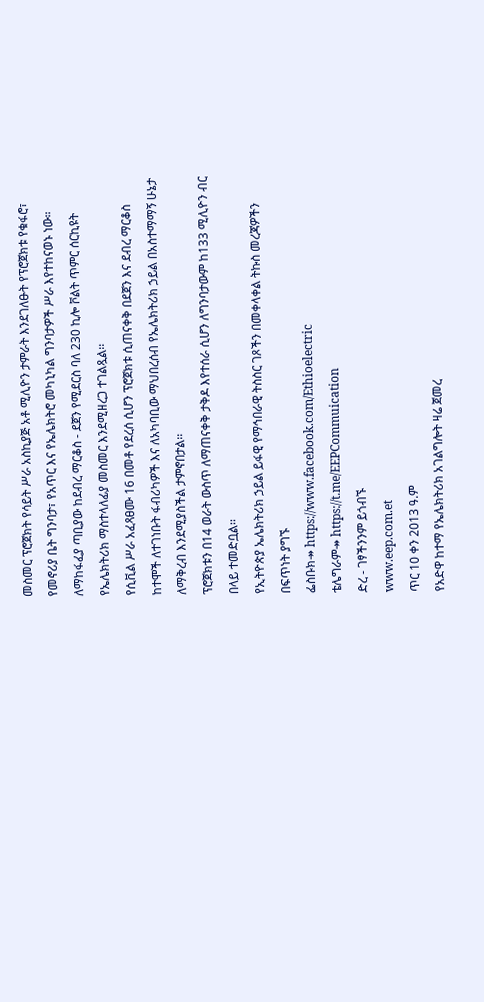መስመር ፕሮጀክት የሳይት ሥራ አስኪያጅ አቶ ሚሊዮን ታምራት እንደገለፁት የፕሮጀክቱ የቁፋሮ፣ የመኖሪያ ቤት ግንባታ፣ የአጥር እና የኤሌክትሮ መካኒካል ግንባታዎች ሥራ እየተከናወኑ ነው።
ለማከፋፈያ ጣቢያው ከደብረ ማርቆስ - ደጀን የሚደርስ ባለ 230 ኪሎ ቮልት ጥምር ሰርኪዩት የኤሌክትሪክ ማስተላለፊያ መስመር እንደሚዘረጋ ተገልጿል፡፡
የሲቪል ሥራ አፈጻፀሙ 16 በመቶ የደረሰ ሲሆን ፕሮጀክቱ ሲጠናቀቅ በደጀን እና ደብረ ማርቆስ ከተሞች ለተገነቡት ፋብሪካዎች እና ለአካባቢው ማህበረሰብ የኤሌክትሪክ ኃይል በአስተማማኝ ሁኔታ ለማቅረብ እንደሚያስችል ታምኖበታል፡፡
ፕሮጀክቱን በ14 ወራት ውስጥ ለማጠናቀቅ ታቅዶ እየተሰራ ሲሆን ለግንባታውም ከ133 ሚሊዮን ብር በላይ ተመድቧል፡፡
የኢትዮጵያ ኤሌክትሪክ ኃይል ይፋዊ የማኅበራዊ ትስስር ገጾችን በመቀላቀል ትኩስ መረጃዎችን በፍጥነት ያግኙ
ፌስቡክ↠ https://www.facebook.com/Ethioelectric
ቴሌግራም↠ https://t.me/EEPCommuication
ድረ - ገፃችንንም ይጎብኙ
www.eep.com.et
ጥር 10 ቀን 2013 ዓ.ም
የአድዋ ከተማ የኤሌክትሪክ አገልግሎት ዛሬ ጀመረ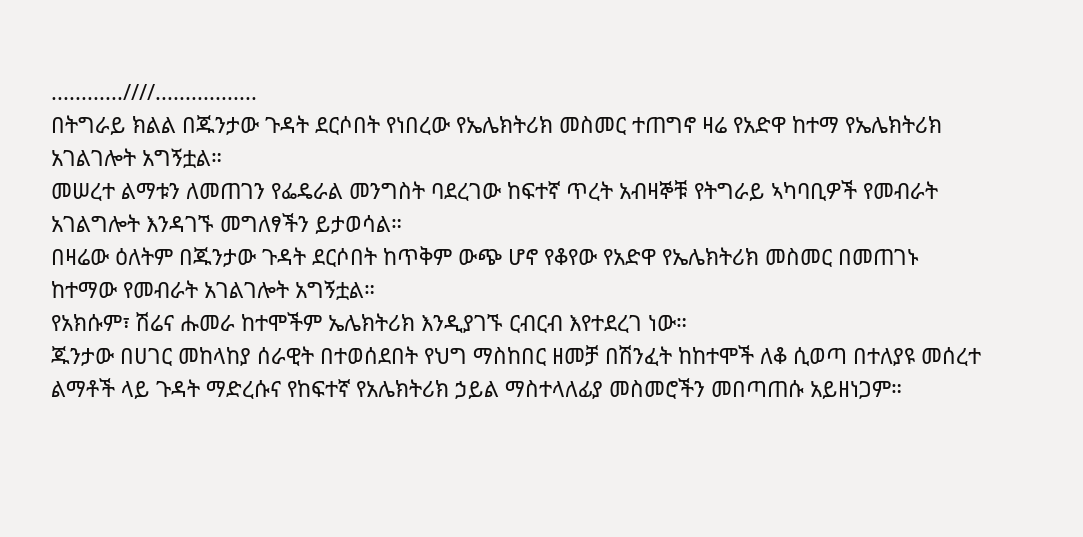............////.................
በትግራይ ክልል በጁንታው ጉዳት ደርሶበት የነበረው የኤሌክትሪክ መስመር ተጠግኖ ዛሬ የአድዋ ከተማ የኤሌክትሪክ አገልገሎት አግኝቷል።
መሠረተ ልማቱን ለመጠገን የፌዴራል መንግስት ባደረገው ከፍተኛ ጥረት አብዛኞቹ የትግራይ ኣካባቢዎች የመብራት አገልግሎት እንዳገኙ መግለፃችን ይታወሳል።
በዛሬው ዕለትም በጁንታው ጉዳት ደርሶበት ከጥቅም ውጭ ሆኖ የቆየው የአድዋ የኤሌክትሪክ መስመር በመጠገኑ ከተማው የመብራት አገልገሎት አግኝቷል።
የአክሱም፣ ሽሬና ሑመራ ከተሞችም ኤሌክትሪክ እንዲያገኙ ርብርብ እየተደረገ ነው።
ጁንታው በሀገር መከላከያ ሰራዊት በተወሰደበት የህግ ማስከበር ዘመቻ በሽንፈት ከከተሞች ለቆ ሲወጣ በተለያዩ መሰረተ ልማቶች ላይ ጉዳት ማድረሱና የከፍተኛ የአሌክትሪክ ኃይል ማስተላለፊያ መስመሮችን መበጣጠሱ አይዘነጋም።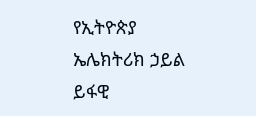የኢትዮጵያ ኤሌክትሪክ ኃይል ይፋዊ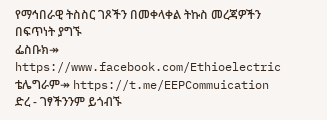የማኅበራዊ ትስስር ገጾችን በመቀላቀል ትኩስ መረጃዎችን በፍጥነት ያግኙ
ፌስቡክ↠ https://www.facebook.com/Ethioelectric
ቴሌግራም↠ https://t.me/EEPCommuication
ድረ - ገፃችንንም ይጎብኙ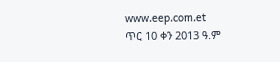www.eep.com.et
ጥር 10 ቀን 2013 ዓ.ም